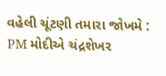વહેલી ચૂંટણી તમારા જોખમે : PM મોદીએ ચંદ્રશેખર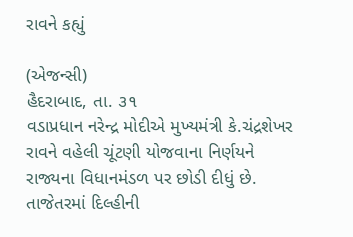રાવને કહ્યું

(એજન્સી)
હૈદરાબાદ, તા. ૩૧
વડાપ્રધાન નરેન્દ્ર મોદીએ મુખ્યમંત્રી કે.ચંદ્રશેખર રાવને વહેલી ચૂંટણી યોજવાના નિર્ણયને રાજ્યના વિધાનમંડળ પર છોડી દીધું છે. તાજેતરમાં દિલ્હીની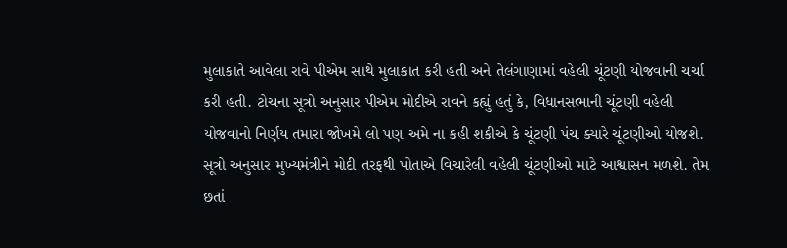મુલાકાતે આવેલા રાવે પીએમ સાથે મુલાકાત કરી હતી અને તેલંગાણામાં વહેલી ચૂંટણી યોજવાની ચર્ચા કરી હતી. ટોચના સૂત્રો અનુસાર પીએમ મોદીએ રાવને કહ્યું હતું કે, વિધાનસભાની ચૂંટણી વહેલી યોજવાનો નિર્ણય તમારા જોખમે લો પણ અમે ના કહી શકીએ કે ચૂંટણી પંચ ક્યારે ચૂંટણીઓ યોજશે. સૂત્રો અનુસાર મુખ્યમંત્રીને મોદી તરફથી પોતાએ વિચારેલી વહેલી ચૂંટણીઓ માટે આશ્વાસન મળશે. તેમ છતાં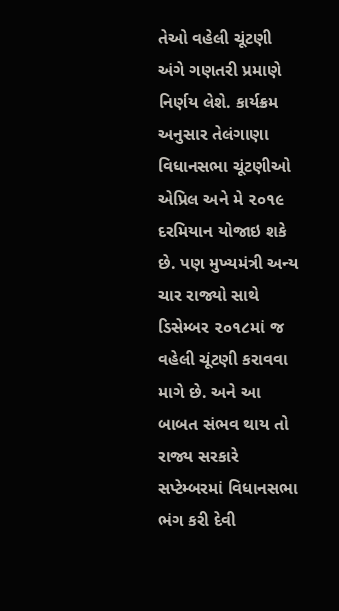તેઓ વહેલી ચૂંટણી અંગે ગણતરી પ્રમાણે નિર્ણય લેશે. કાર્યક્રમ અનુસાર તેલંગાણા વિધાનસભા ચૂંટણીઓ એપ્રિલ અને મે ૨૦૧૯ દરમિયાન યોજાઇ શકે છે. પણ મુખ્યમંત્રી અન્ય ચાર રાજ્યો સાથે ડિસેમ્બર ૨૦૧૮માં જ વહેલી ચૂંટણી કરાવવા માગે છે. અને આ બાબત સંભવ થાય તો રાજ્ય સરકારે સપ્ટેમ્બરમાં વિધાનસભા ભંગ કરી દેવી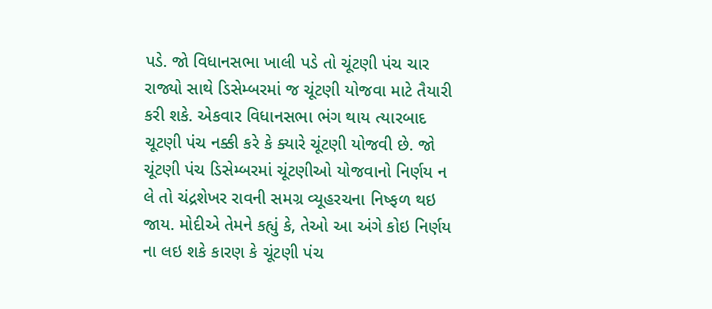પડે. જો વિધાનસભા ખાલી પડે તો ચૂંટણી પંચ ચાર રાજ્યો સાથે ડિસેમ્બરમાં જ ચૂંટણી યોજવા માટે તૈયારી કરી શકે. એકવાર વિધાનસભા ભંગ થાય ત્યારબાદ ચૂટણી પંચ નક્કી કરે કે ક્યારે ચૂંટણી યોજવી છે. જો ચૂંટણી પંચ ડિસેમ્બરમાં ચૂંટણીઓ યોજવાનો નિર્ણય ન લે તો ચંદ્રશેખર રાવની સમગ્ર વ્યૂહરચના નિષ્ફળ થઇ જાય. મોદીએ તેમને કહ્યું કે, તેઓ આ અંગે કોઇ નિર્ણય ના લઇ શકે કારણ કે ચૂંટણી પંચ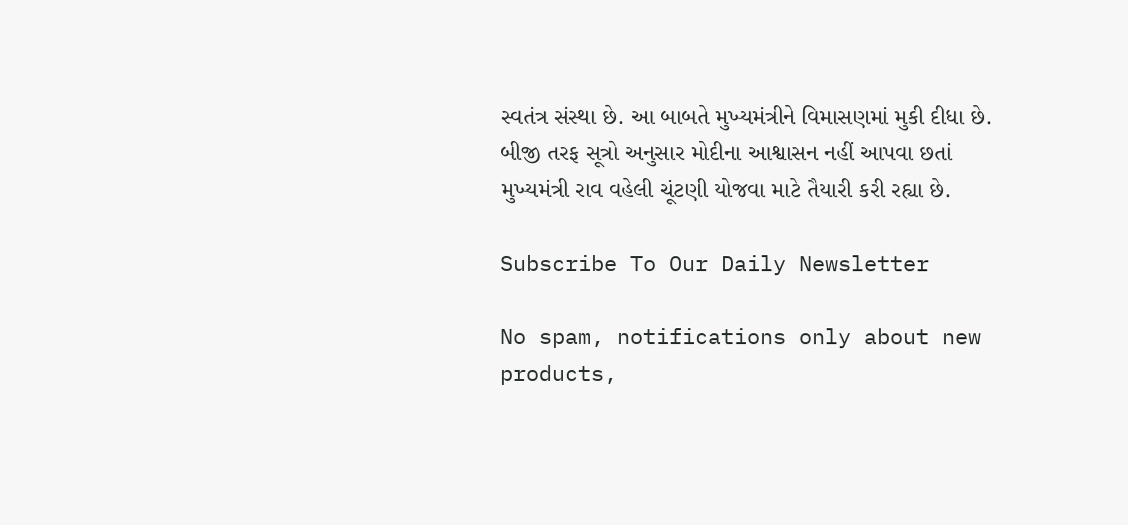સ્વતંત્ર સંસ્થા છે. આ બાબતે મુખ્યમંત્રીને વિમાસણમાં મુકી દીધા છે. બીજી તરફ સૂત્રો અનુસાર મોદીના આશ્વાસન નહીં આપવા છતાં મુખ્યમંત્રી રાવ વહેલી ચૂંટણી યોજવા માટે તૈયારી કરી રહ્યા છે.

Subscribe To Our Daily Newsletter

No spam, notifications only about new products,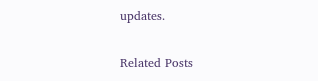updates.

Related Posts